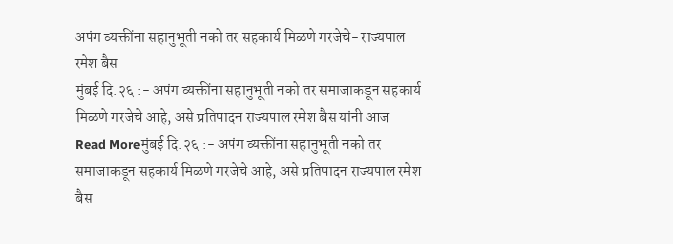अपंग व्यक्तींना सहानुभूती नको तर सहकार्य मिळणे गरजेचे- राज्यपाल रमेश बैस
मुंबई दि.२६ :- अपंग व्यक्तींना सहानुभूती नको तर समाजाकडून सहकार्य मिळणे गरजेचे आहे, असे प्रतिपादन राज्यपाल रमेश बैस यांनी आज
Read Moreमुंबई दि.२६ :- अपंग व्यक्तींना सहानुभूती नको तर समाजाकडून सहकार्य मिळणे गरजेचे आहे, असे प्रतिपादन राज्यपाल रमेश बैस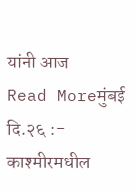यांनी आज
Read Moreमुंबई दि.२६ :- काश्मीरमधील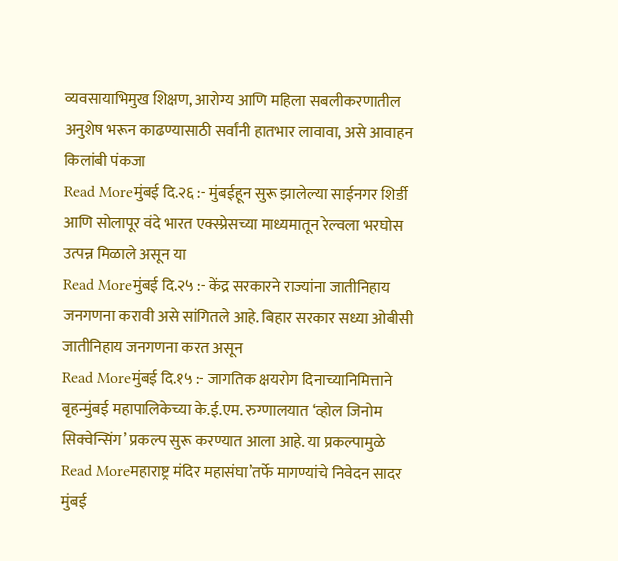व्यवसायाभिमुख शिक्षण, आरोग्य आणि महिला सबलीकरणातील अनुशेष भरून काढण्यासाठी सर्वांनी हातभार लावावा, असे आवाहन किलांबी पंकजा
Read Moreमुंबई दि.२६ :- मुंबईहून सुरू झालेल्या साईनगर शिर्डी आणि सोलापूर वंदे भारत एक्स्प्रेसच्या माध्यमातून रेल्वला भरघोस उत्पन्न मिळाले असून या
Read Moreमुंबई दि.२५ :- केंद्र सरकारने राज्यांना जातीनिहाय जनगणना करावी असे सांगितले आहे. बिहार सरकार सध्या ओबीसी जातीनिहाय जनगणना करत असून
Read Moreमुंबई दि.१५ :- जागतिक क्षयरोग दिनाच्यानिमित्ताने बृहन्मुंबई महापालिकेच्या के.ई.एम. रुग्णालयात ‘व्होल जिनोम सिक्वेन्सिंग’ प्रकल्प सुरू करण्यात आला आहे. या प्रकल्पामुळे
Read Moreमहाराष्ट्र मंदिर महासंघा’तर्फे मागण्यांचे निवेदन सादर मुंबई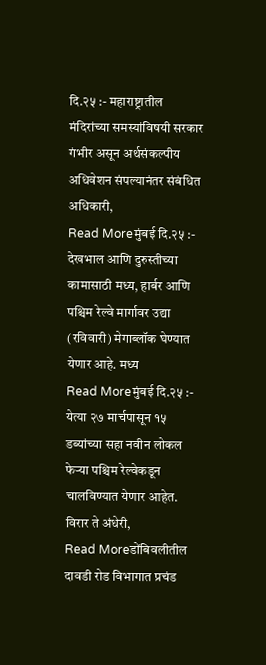दि.२५ :- महाराष्ट्रातील मंदिरांच्या समस्यांविषयी सरकार गंभीर असून अर्थसंकल्पीय अधिवेशन संपल्यानंतर संबंधित अधिकारी,
Read Moreमुंबई दि.२५ :- देखभाल आणि दुरुस्तीच्या कामासाठी मध्य, हार्बर आणि पश्चिम रेल्वे मार्गावर उद्या (रविवारी) मेगाब्लॉक घेण्यात येणार आहे. मध्य
Read Moreमुंबई दि.२५ :- येत्या २७ मार्चपासून १५ डब्यांच्या सहा नवीन लोकल फेऱ्या पश्चिम रेल्वेकडून चालविण्यात येणार आहेत. विरार ते अंधेरी,
Read Moreडोंबिवलीतील दावडी रोड विभागात प्रचंड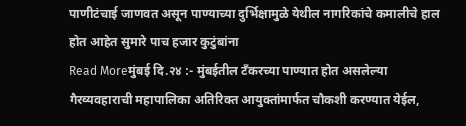पाणीटंचाई जाणवत असून पाण्याच्या दुर्भिक्षामुळे येथील नागरिकांचे कमालीचे हाल होत आहेत सुमारे पाच हजार कुटुंबांना
Read Moreमुंबई दि.२४ :- मुंबईतील टँकरच्या पाण्यात होत असलेल्या गैरव्यवहाराची महापालिका अतिरिक्त आयुक्तांमार्फत चौकशी करण्यात येईल,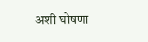अशी घोषणा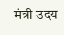मंत्री उदय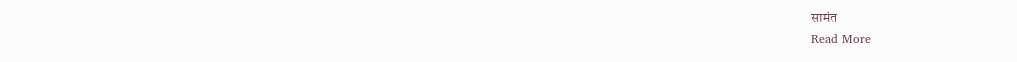सामंत
Read More